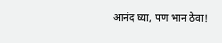आनंद घ्या, पण भान ठेवा!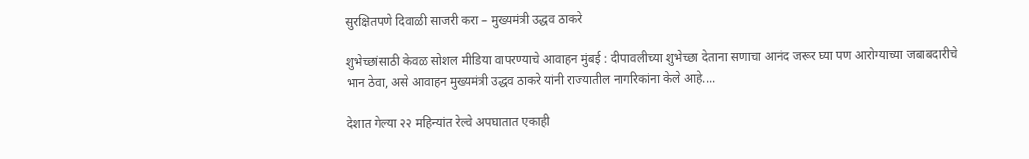सुरक्षितपणे दिवाळी साजरी करा – मुख्यमंत्री उद्धव ठाकरे

शुभेच्छांसाठी केवळ सोशल मीडिया वापरण्याचे आवाहन मुंबई : दीपावलीच्या शुभेच्छा देताना सणाचा आनंद जरूर घ्या पण आरोग्याच्या जबाबदारीचे भान ठेवा, असे आवाहन मुख्यमंत्री उद्धव ठाकरे यांनी राज्यातील नागरिकांना केले आहे....

देशात गेल्या २२ महिन्यांत रेल्वे अपघातात एकाही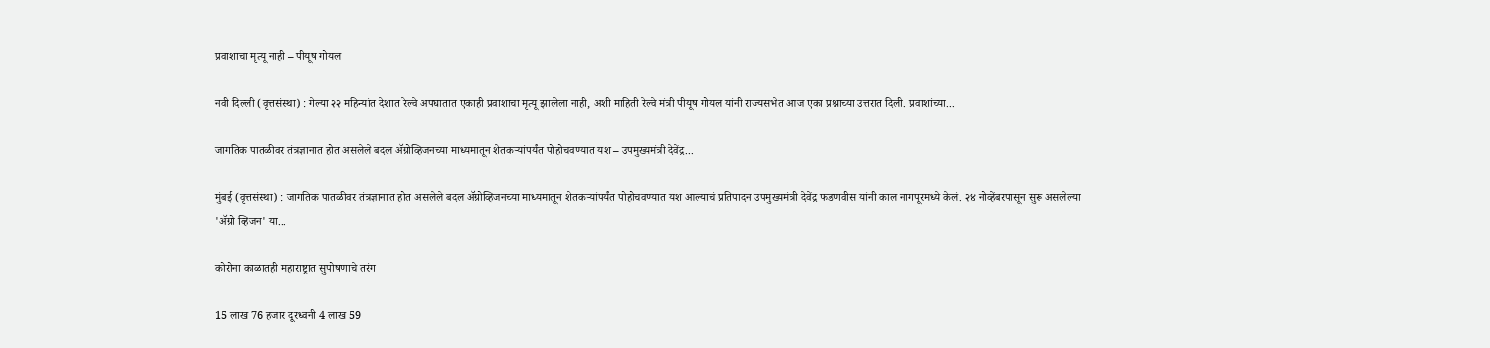प्रवाशाचा मृत्यू नाही – पीयूष गोयल

नवी दिल्ली (वृत्तसंस्था) : गेल्या २२ महिन्यांत देशात रेल्वे अपघातात एकाही प्रवाशाचा मृत्यू झालेला नाही, अशी माहिती रेल्वे मंत्री पीयूष गोयल यांनी राज्यसभेत आज एका प्रश्नाच्या उत्तरात दिली. प्रवाशांच्या...

जागतिक पातळीवर तंत्रज्ञानात होत असलेले बदल ॲग्रोव्हिजनच्या माध्यमातून शेतकऱ्यांपर्यंत पोहोचवण्यात यश – उपमुख्यमंत्री देवेंद्र...

मुंबई (वृत्तसंस्था) : जागतिक पातळीवर तंत्रज्ञानात होत असलेले बदल ॲग्रोव्हिजनच्या माध्यमातून शेतकऱ्यांपर्यंत पोहोचवण्यात यश आल्याचं प्रतिपादन उपमुख्यमंत्री देवेंद्र फडणवीस यांनी काल नागपूरमध्ये केलं. २४ नोव्हेंबरपासून सुरू असलेल्या 'ॲग्रो व्हिजन' या...

कोरोना काळातही महाराष्ट्रात सुपोषणाचे तरंग

15 लाख 76 हजार दूरध्वनी 4 लाख 59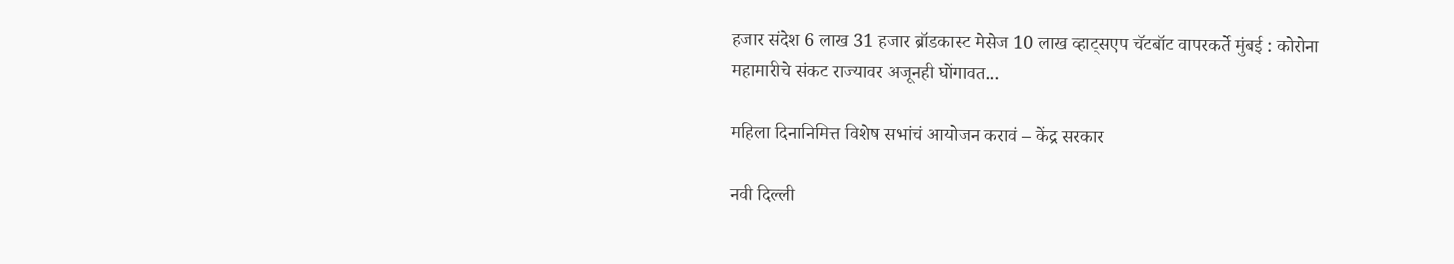हजार संदेश 6 लाख 31 हजार ब्रॉडकास्ट मेसेज 10 लाख व्हाट्सएप चॅटबॉट वापरकर्ते मुंबई : कोरोना महामारीचे संकट राज्यावर अजूनही घोंगावत...

महिला दिनानिमित्त विशेष सभांचं आयोजन करावं – केंद्र सरकार

नवी दिल्ली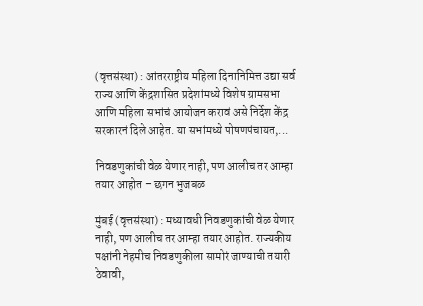(वृत्तसंस्था) : आंतरराष्ट्रीय महिला दिनानिमित्त उद्या सर्व राज्य आणि केंद्रशासित प्रदेशांमध्ये विशेष ग्रामसभा आणि महिला सभांचं आयोजन करावं असे निर्देश केंद्र सरकारनं दिले आहेत. या सभांमध्ये पोषणपंचायत,...

निवडणुकांची वेळ येणार नाही, पण आलीच तर आम्हा तयार आहोत – छगन भुजबळ

मुंबई (वृत्तसंस्था) : मध्यावधी निवडणुकांची वेळ येणार नाही, पण आलीच तर आम्हा तयार आहोत. राज्यकीय पक्षांनी नेहमीच निवडणुकीला सामोरं जाण्याची तयारी ठेवावी,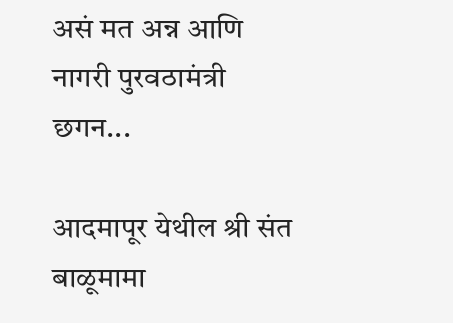असं मत अन्न आणि नागरी पुरवठामंत्री छगन...

आदमापूर येथील श्री संत बाळूमामा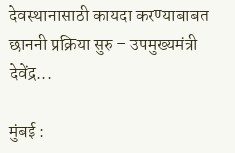देवस्थानासाठी कायदा करण्याबाबत छाननी प्रक्रिया सुरु – उपमुख्यमंत्री देवेंद्र...

मुंबई :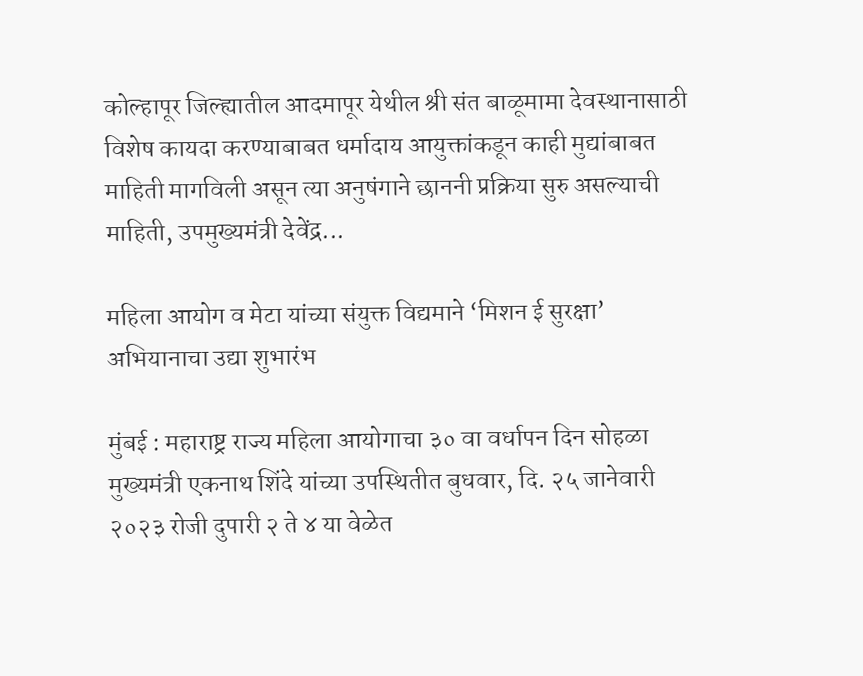कोल्हापूर जिल्ह्यातील आदमापूर येथील श्री संत बाळूमामा देवस्थानासाठी विशेष कायदा करण्याबाबत धर्मादाय आयुक्तांकडून काही मुद्यांबाबत माहिती मागविली असून त्या अनुषंगाने छाननी प्रक्रिया सुरु असल्याची माहिती, उपमुख्यमंत्री देवेंद्र...

महिला आयोग व मेटा यांच्या संयुक्त विद्यमाने ‘मिशन ई सुरक्षा’ अभियानाचा उद्या शुभारंभ

मुंबई : महाराष्ट्र राज्य महिला आयोगाचा ३० वा वर्धापन दिन सोहळा मुख्यमंत्री एकनाथ शिंदे यांच्या उपस्थितीत बुधवार, दि. २५ जानेवारी २०२३ रोजी दुपारी २ ते ४ या वेळेत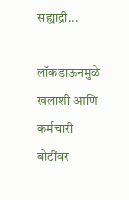सह्याद्री...

लॉकडाऊनमुळे खलाशी आणि कर्मचारी बोटींवर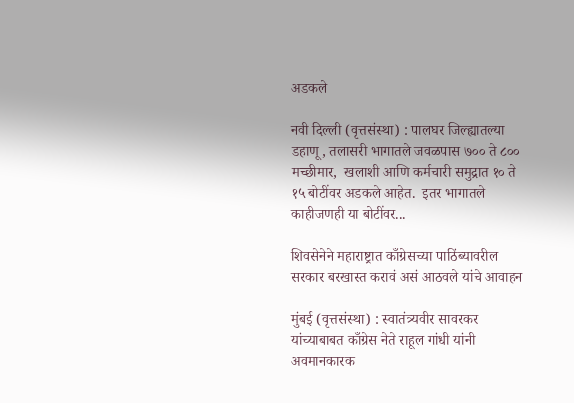अडकले

नवी दिल्ली (वृत्तसंस्था) : पालघर जिल्ह्यातल्या डहाणू, तलासरी भागातले जवळपास ७०० ते ८०० मच्छीमार,  खलाशी आणि कर्मचारी समुद्रात १० ते १५ बोटींवर अडकले आहेत.  इतर भागातले काहीजणही या बोटींवर...

शिवसेनेने महाराष्ट्रात काँग्रेसच्या पाठिंब्यावरील सरकार बरखास्त करावं असं आठवले यांचे आवाहन

मुंबई (वृत्तसंस्था) : स्वातंत्र्यवीर सावरकर यांच्याबाबत काँग्रेस नेते राहूल गांधी यांनी अवमानकारक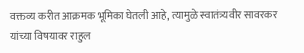वक्तव्य करीत आक्रमक भूमिका घेतली आहे, त्यामुळे स्वातंत्र्यवीर सावरकर यांच्या विषयावर राहुल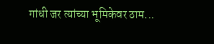गांधी जर त्यांच्या भूमिकेवर ठाम...